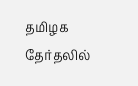தமிழக தேர்தலில்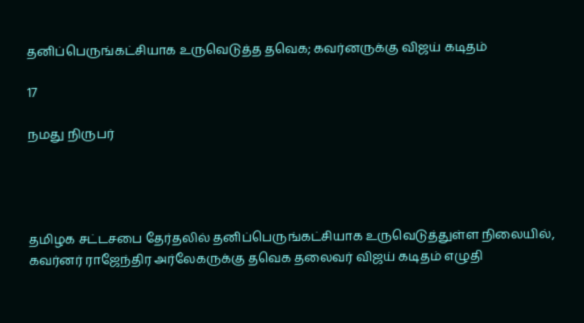தனிப்பெருங்கட்சியாக உருவெடுத்த தவெக; கவர்னருக்கு விஜய் கடிதம்

17

நமது நிருபர்




தமிழக சட்டசபை தேர்தலில் தனிப்பெருங்கட்சியாக உருவெடுத்துள்ள நிலையில், கவர்னர் ராஜேந்திர அர்லேகருக்கு தவெக தலைவர் விஜய் கடிதம் எழுதி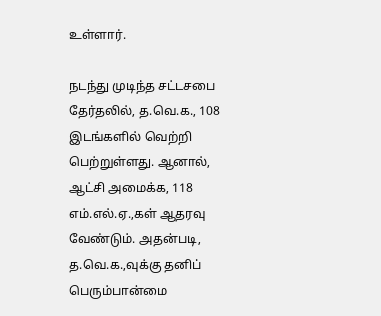உள்ளார்.

நடந்து முடிந்த சட்டசபை தேர்தலில், த.வெ.க., 108 இடங்களில் வெற்றி பெற்றுள்ளது. ஆனால், ஆட்சி அமைக்க, 118 எம்.எல்.ஏ.,கள் ஆதரவு வேண்டும். அதன்படி, த.வெ.க.,வுக்கு தனிப் பெரும்பான்மை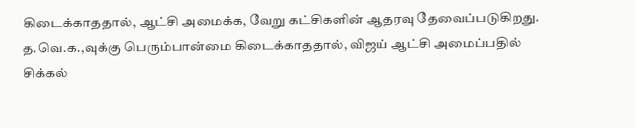கிடைக்காததால், ஆட்சி அமைக்க, வேறு கட்சிகளின் ஆதரவு தேவைப்படுகிறது. த.வெ.க.,வுக்கு பெரும்பான்மை கிடைக்காததால், விஜய் ஆட்சி அமைப்பதில் சிக்கல்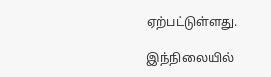ஏற்பட்டுள்ளது.

இந்நிலையில்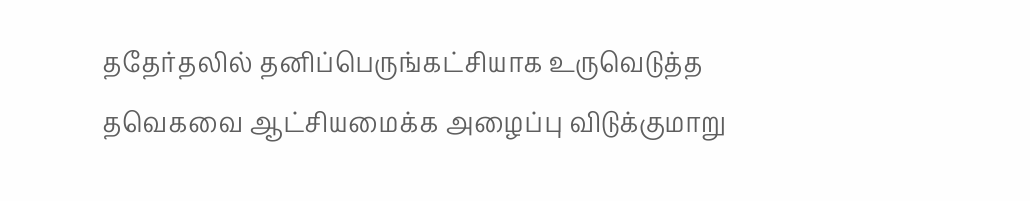ததேர்தலில் தனிப்பெருங்கட்சியாக உருவெடுத்த தவெகவை ஆட்சியமைக்க அழைப்பு விடுக்குமாறு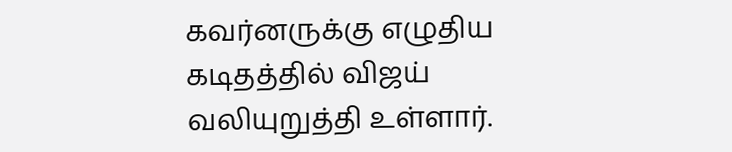கவர்னருக்கு எழுதிய கடிதத்தில் விஜய் வலியுறுத்தி உள்ளார்.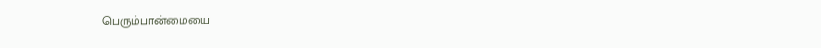பெரும்பான்மையை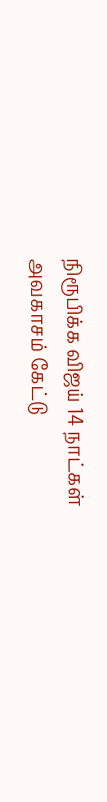நிரூபிக்க விஜய் 14 நாட்கள் அவகாசம் கேட்டு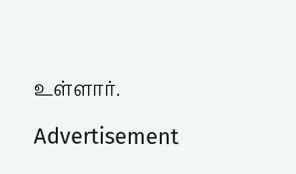உள்ளார்.

Advertisement